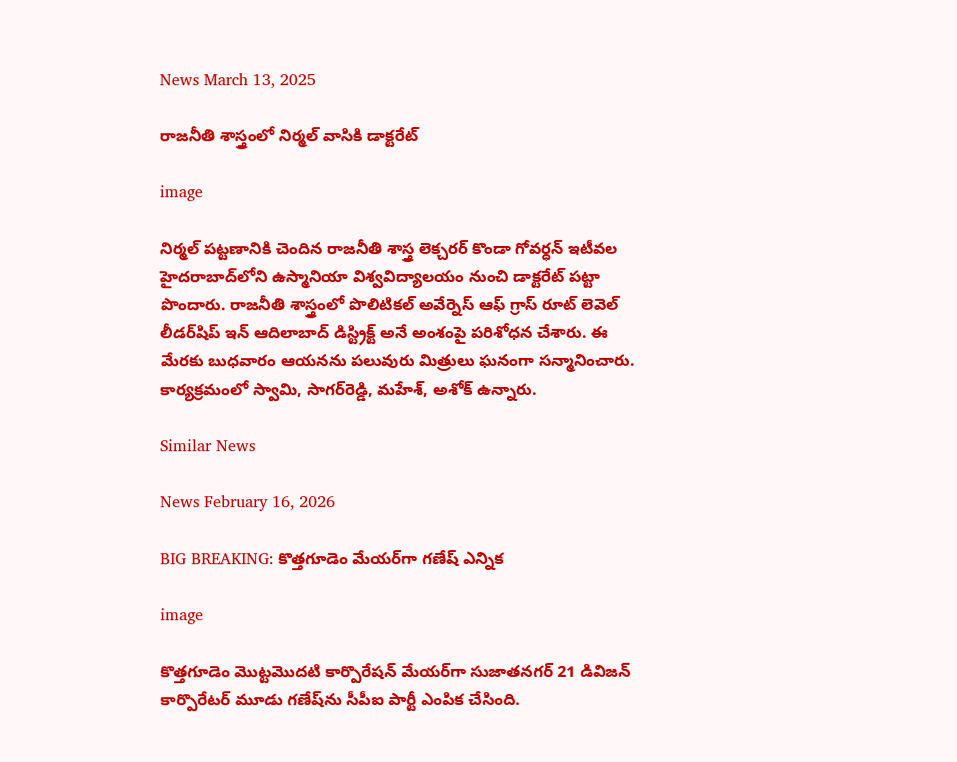News March 13, 2025

రాజనీతి శాస్త్రంలో నిర్మల్ వాసికి డాక్టరేట్

image

నిర్మల్‌ పట్టణానికి చెందిన రాజనీతి శాస్త్ర లెక్చరర్‌ కొండా గోవర్ధన్‌ ఇటీవల హైదరాబాద్‌లోని ఉస్మానియా విశ్వవిద్యాలయం నుంచి డాక్టరేట్‌ పట్టా పొందారు. రాజనీతి శాస్త్రంలో పొలిటికల్‌ అవేర్నెస్‌ ఆఫ్‌ గ్రాస్‌ రూట్‌ లెవెల్‌ లీడర్‌‌షిప్‌ ఇన్‌ ఆదిలాబాద్‌ డిస్ట్రిక్ట్‌ అనే అంశంపై పరిశోధన చేశారు. ఈ మేరకు బుధవారం ఆయనను పలువురు మిత్రులు ఘనంగా సన్మానించారు. కార్యక్రమంలో స్వామి, సాగర్‌రెడ్డి, మహేశ్, అశోక్ ఉన్నారు.

Similar News

News February 16, 2026

BIG BREAKING: కొత్తగూడెం మేయర్‌గా గణేష్ ఎన్నిక

image

కొత్తగూడెం మొట్టమొదటి కార్పొరేషన్ మేయర్‌గా సుజాతనగర్ 21 డివిజన్ కార్పొరేటర్ మూడు గణేష్‌ను సీపీఐ పార్టీ ఎంపిక చేసింది.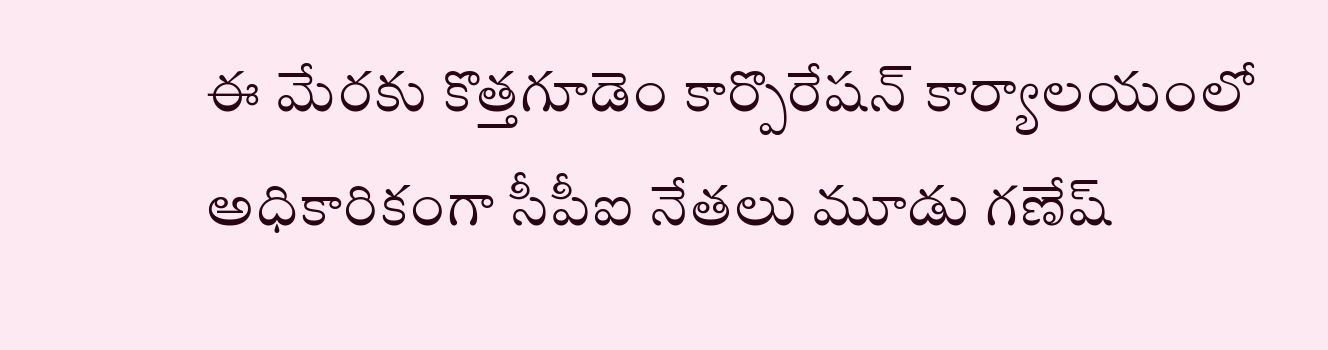ఈ మేరకు కొత్తగూడెం కార్పొరేషన్ కార్యాలయంలో అధికారికంగా సీపీఐ నేతలు మూడు గణేష్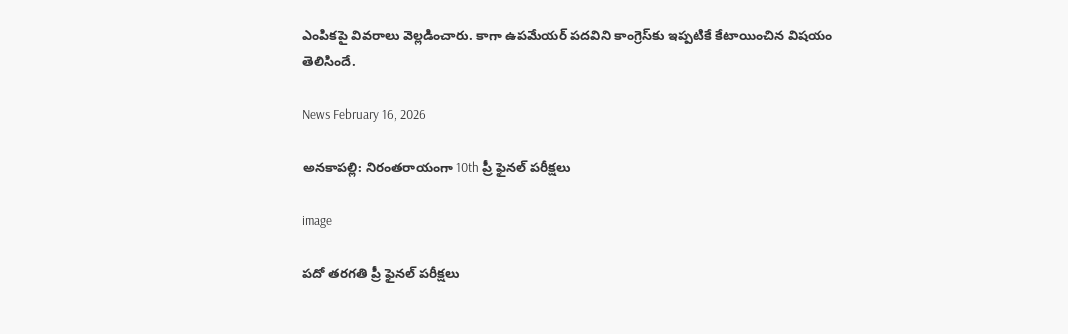ఎంపికపై వివరాలు వెల్లడించారు. కాగా ఉపమేయర్ పదవిని కాంగ్రెస్‌కు ఇప్పటికే కేటాయించిన విషయం తెలిసిందే.

News February 16, 2026

అనకాపల్లి: నిరంతరాయంగా 10th ప్రీ ఫైనల్ పరీక్షలు

image

పదో తరగతి ప్రీ ఫైనల్ పరీక్షలు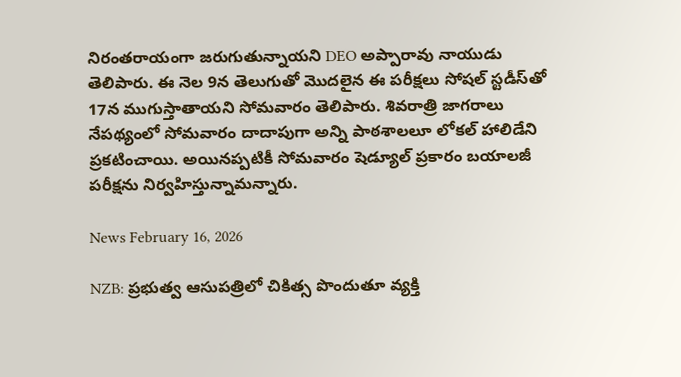నిరంతరాయంగా జరుగుతున్నాయని DEO అప్పారావు నాయుడు తెలిపారు. ఈ నెల 9న తెలుగుతో మొదలైన ఈ పరీక్షలు సోషల్ స్టడీస్‌తో 17న ముగుస్తాతాయని సోమవారం తెలిపారు. శివరాత్రి జాగరాలు నేపథ్యంలో సోమవారం దాదాపుగా అన్ని పాఠశాలలూ లోకల్ హాలిడేని ప్రకటించాయి. అయినప్పటికీ సోమవారం షెడ్యూల్ ప్రకారం బయాలజీ పరీక్షను నిర్వహిస్తున్నామన్నారు.

News February 16, 2026

NZB: ప్రభుత్వ ఆసుపత్రిలో చికిత్స పొందుతూ వ్యక్తి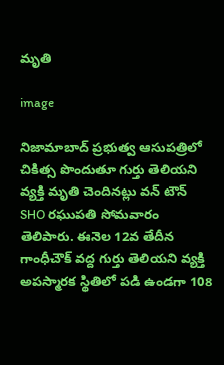మృతి

image

నిజామాబాద్ ప్రభుత్వ ఆసుపత్రిలో చికిత్స పొందుతూ గుర్తు తెలియని వ్యక్తి మృతి చెందినట్లు వన్ టౌన్ SHO రఘుపతి సోమవారం తెలిపారు. ఈనెల 12వ తేదీన గాంధీచౌక్ వద్ద గుర్తు తెలియని వ్యక్తి అపస్మారక స్థితిలో పడి ఉండగా 108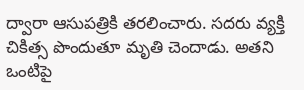ద్వారా ఆసుపత్రికి తరలించారు. సదరు వ్యక్తి చికిత్స పొందుతూ మృతి చెందాడు. అతని ఒంటిపై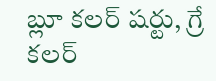బ్లూ కలర్ షర్టు, గ్రే కలర్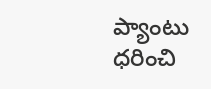ప్యాంటు ధరించి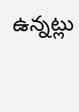ఉన్నట్లు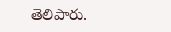తెలిపారు.